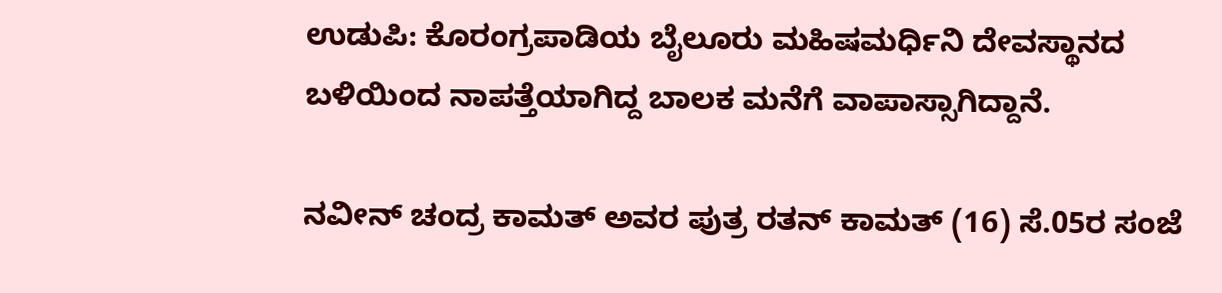ಉಡುಪಿ: ಕೊರಂಗ್ರಪಾಡಿಯ ಬೈಲೂರು ಮಹಿಷಮರ್ಧಿನಿ ದೇವಸ್ಥಾನದ ಬಳಿಯಿಂದ ನಾಪತ್ತೆಯಾಗಿದ್ದ ಬಾಲಕ ಮನೆಗೆ ವಾಪಾಸ್ಸಾಗಿದ್ದಾನೆ.

ನವೀನ್ ಚಂದ್ರ ಕಾಮತ್ ಅವರ ಪುತ್ರ ರತನ್ ಕಾಮತ್ (16) ಸೆ.05ರ ಸಂಜೆ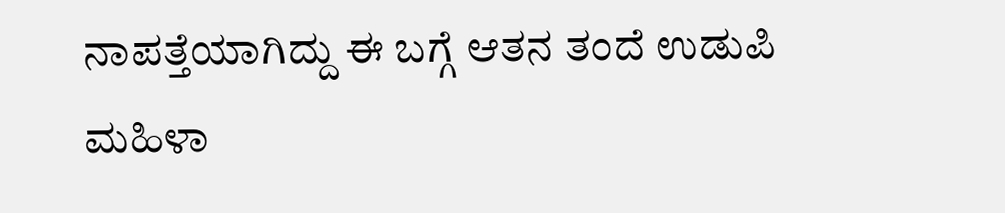ನಾಪತ್ತೆಯಾಗಿದ್ದು ಈ ಬಗ್ಗೆ ಆತನ ತಂದೆ ಉಡುಪಿ ಮಹಿಳಾ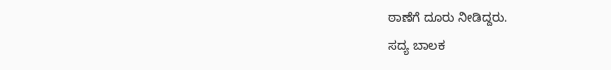ಠಾಣೆಗೆ ದೂರು ನೀಡಿದ್ದರು.
ಸದ್ಯ ಬಾಲಕ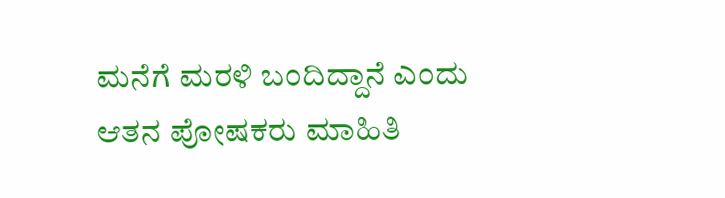ಮನೆಗೆ ಮರಳಿ ಬಂದಿದ್ದಾನೆ ಎಂದು ಆತನ ಪೋಷಕರು ಮಾಹಿತಿ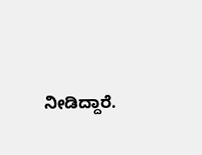ನೀಡಿದ್ದಾರೆ.